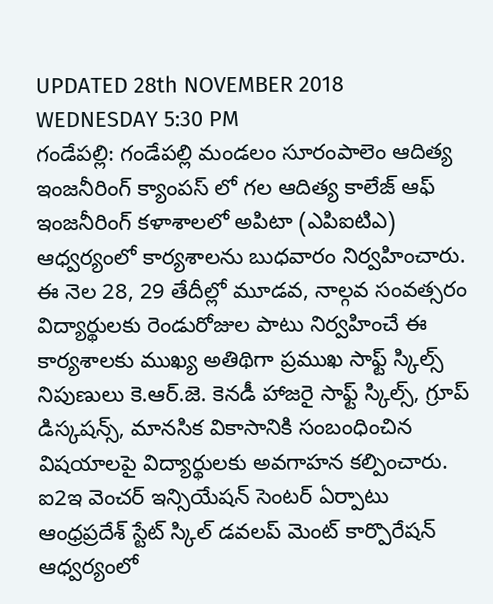UPDATED 28th NOVEMBER 2018 WEDNESDAY 5:30 PM
గండేపల్లి: గండేపల్లి మండలం సూరంపాలెం ఆదిత్య ఇంజనీరింగ్ క్యాంపస్ లో గల ఆదిత్య కాలేజ్ ఆఫ్ ఇంజనీరింగ్ కళాశాలలో అపిటా (ఎపిఐటిఎ) ఆధ్వర్యంలో కార్యశాలను బుధవారం నిర్వహించారు. ఈ నెల 28, 29 తేదీల్లో మూడవ, నాల్గవ సంవత్సరం విద్యార్థులకు రెండురోజుల పాటు నిర్వహించే ఈ కార్యశాలకు ముఖ్య అతిథిగా ప్రముఖ సాఫ్ట్ స్కిల్స్ నిపుణులు కె.ఆర్.జె. కెనడీ హాజరై సాఫ్ట్ స్కిల్స్, గ్రూప్ డిస్కషన్స్, మానసిక వికాసానికి సంబంధించిన విషయాలపై విద్యార్థులకు అవగాహన కల్పించారు.
ఐ2ఇ వెంచర్ ఇన్సియేషన్ సెంటర్ ఏర్పాటు
ఆంధ్రప్రదేశ్ స్టేట్ స్కిల్ డవలప్ మెంట్ కార్పొరేషన్ ఆధ్వర్యంలో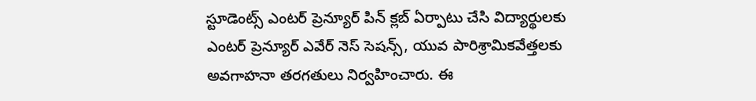స్టూడెంట్స్ ఎంటర్ ప్రెన్యూర్ పిన్ క్లబ్ ఏర్పాటు చేసి విద్యార్థులకు ఎంటర్ ప్రెన్యూర్ ఎవేర్ నెస్ సెషన్స్, యువ పారిశ్రామికవేత్తలకు అవగాహనా తరగతులు నిర్వహించారు. ఈ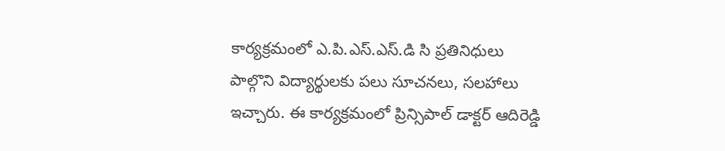కార్యక్రమంలో ఎ.పి.ఎస్.ఎస్.డి సి ప్రతినిధులు పాల్గొని విద్యార్థులకు పలు సూచనలు, సలహాలు ఇచ్చారు. ఈ కార్యక్రమంలో ప్రిన్సిపాల్ డాక్టర్ ఆదిరెడ్డి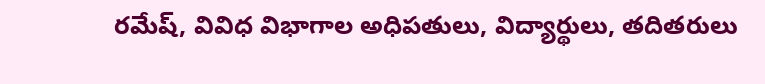రమేష్, వివిధ విభాగాల అధిపతులు, విద్యార్థులు, తదితరులు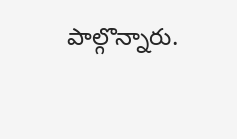పాల్గొన్నారు.